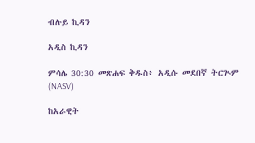ብሉይ ኪዳን

አዲስ ኪዳን

ምሳሌ 30:30 መጽሐፍ ቅዱስ፥ አዲሱ መደበኛ ትርጒም (NASV)

ከአራዊት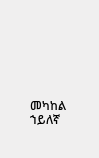መካከል ኀይለኛ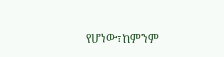የሆነው፣ከምንም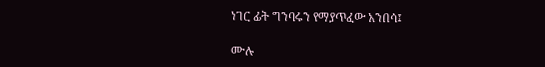ነገር ፊት ግንባሩን የማያጥፈው አንበሳ፤

ሙሉ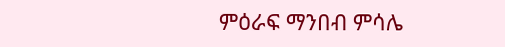ምዕራፍ ማንበብ ምሳሌ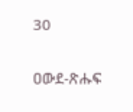30

ዐውደ-ጽሑፍ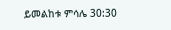ይመልከቱ ምሳሌ 30:30